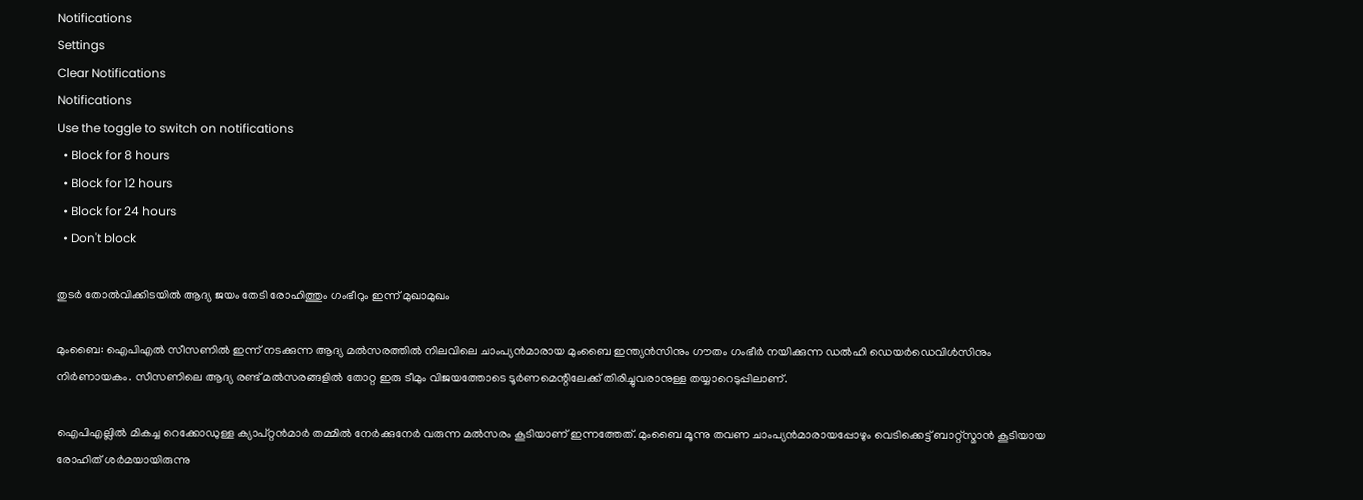Notifications
Settings
Clear Notifications
Notifications
Use the toggle to switch on notifications
  • Block for 8 hours
  • Block for 12 hours
  • Block for 24 hours
  • Don't block

തുടര്‍ തോല്‍വിക്കിടയില്‍ ആദ്യ ജയം തേടി രോഹിത്തും ഗംഭീറും ഇന്ന് മുഖാമുഖം

മുംബൈ: ഐപിഎല്‍ സീസണില്‍ ഇന്ന് നടക്കുന്ന ആദ്യ മല്‍സരത്തില്‍ നിലവിലെ ചാംപ്യന്‍മാരായ മുംബൈ ഇന്ത്യന്‍സിനും ഗൗതം ഗംഭീര്‍ നയിക്കുന്ന ഡല്‍ഹി ഡെയര്‍ഡെവിള്‍സിനും നിര്‍ണായകം. സീസണിലെ ആദ്യ രണ്ട് മല്‍സരങ്ങളില്‍ തോറ്റ ഇരു ടീമും വിജയത്തോടെ ടൂര്‍ണമെന്റിലേക്ക് തിരിച്ചുവരാനുള്ള തയ്യാറെടുപ്പിലാണ്.

ഐപിഎല്ലില്‍ മികച്ച റെക്കോഡുള്ള ക്യാപ്റ്റന്‍മാര്‍ തമ്മില്‍ നേര്‍ക്കുനേര്‍ വരുന്ന മല്‍സരം കൂടിയാണ് ഇന്നത്തേത്. മുംബൈ മൂന്നു തവണ ചാംപ്യന്‍മാരായപ്പോഴും വെടിക്കെട്ട് ബാറ്റ്‌സ്മാന്‍ കൂടിയായ രോഹിത് ശര്‍മയായിരുന്നു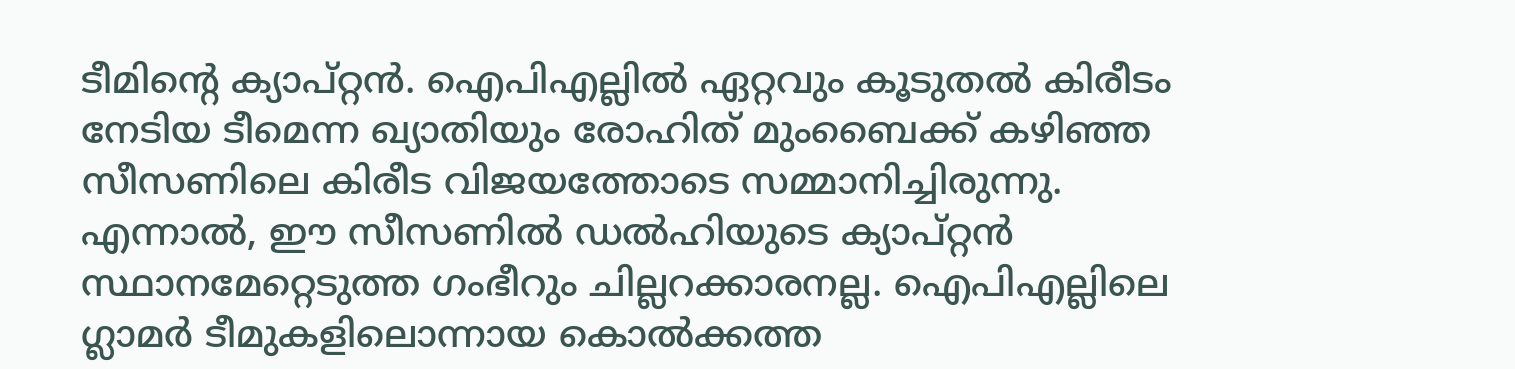ടീമിന്റെ ക്യാപ്റ്റന്‍. ഐപിഎല്ലില്‍ ഏറ്റവും കൂടുതല്‍ കിരീടം നേടിയ ടീമെന്ന ഖ്യാതിയും രോഹിത് മുംബൈക്ക് കഴിഞ്ഞ സീസണിലെ കിരീട വിജയത്തോടെ സമ്മാനിച്ചിരുന്നു. എന്നാല്‍, ഈ സീസണില്‍ ഡല്‍ഹിയുടെ ക്യാപ്റ്റന്‍ സ്ഥാനമേറ്റെടുത്ത ഗംഭീറും ചില്ലറക്കാരനല്ല. ഐപിഎല്ലിലെ ഗ്ലാമര്‍ ടീമുകളിലൊന്നായ കൊല്‍ക്കത്ത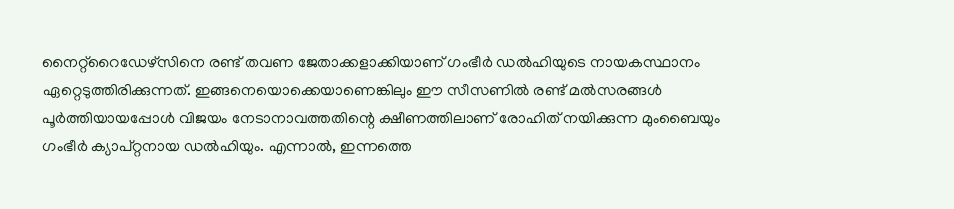നൈറ്റ്‌റൈഡേഴ്‌സിനെ രണ്ട് തവണ ജേതാക്കളാക്കിയാണ് ഗംഭീര്‍ ഡല്‍ഹിയുടെ നായകസ്ഥാനം ഏറ്റെടുത്തിരിക്കുന്നത്. ഇങ്ങനെയൊക്കെയാണെങ്കിലും ഈ സീസണില്‍ രണ്ട് മല്‍സരങ്ങള്‍ പൂര്‍ത്തിയായപ്പോള്‍ വിജയം നേടാനാവത്തതിന്റെ ക്ഷീണത്തിലാണ് രോഹിത് നയിക്കുന്ന മുംബൈയും ഗംഭീര്‍ ക്യാപ്റ്റനായ ഡല്‍ഹിയും. എന്നാല്‍, ഇന്നത്തെ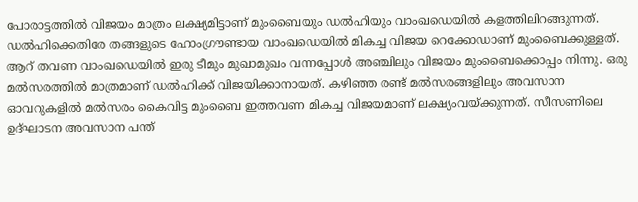പോരാട്ടത്തില്‍ വിജയം മാത്രം ലക്ഷ്യമിട്ടാണ് മുംബൈയും ഡല്‍ഹിയും വാംഖഡെയില്‍ കളത്തിലിറങ്ങുന്നത്. ഡല്‍ഹിക്കെതിരേ തങ്ങളുടെ ഹോംഗ്രൗണ്ടായ വാംഖഡെയില്‍ മികച്ച വിജയ റെക്കോഡാണ് മുംബൈക്കുള്ളത്. ആറ് തവണ വാംഖഡെയില്‍ ഇരു ടീമും മുഖാമുഖം വന്നപ്പോള്‍ അഞ്ചിലും വിജയം മുംബൈക്കൊപ്പം നിന്നു. ഒരു മല്‍സരത്തില്‍ മാത്രമാണ് ഡല്‍ഹിക്ക് വിജയിക്കാനായത്. കഴിഞ്ഞ രണ്ട് മല്‍സരങ്ങളിലും അവസാന ഓവറുകളില്‍ മല്‍സരം കൈവിട്ട മുംബൈ ഇത്തവണ മികച്ച വിജയമാണ് ലക്ഷ്യംവയ്ക്കുന്നത്. സീസണിലെ ഉദ്ഘാടന അവസാന പന്ത്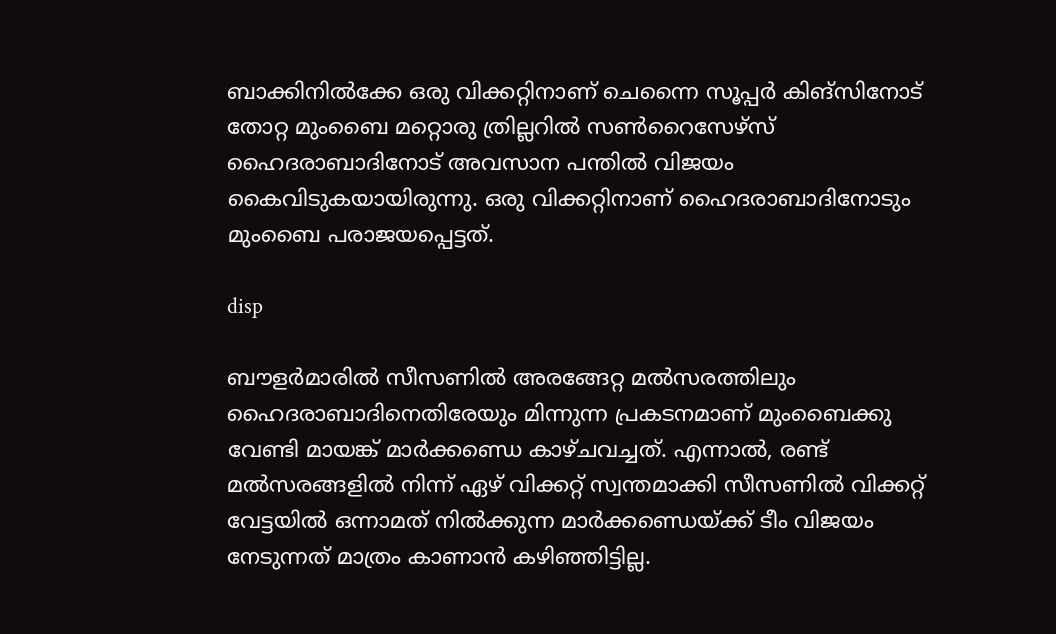ബാക്കിനില്‍ക്കേ ഒരു വിക്കറ്റിനാണ് ചെന്നൈ സൂപ്പര്‍ കിങ്‌സിനോട് തോറ്റ മുംബൈ മറ്റൊരു ത്രില്ലറില്‍ സണ്‍റൈസേഴ്‌സ് ഹൈദരാബാദിനോട് അവസാന പന്തില്‍ വിജയം കൈവിടുകയായിരുന്നു. ഒരു വിക്കറ്റിനാണ് ഹൈദരാബാദിനോടും മുംബൈ പരാജയപ്പെട്ടത്.

disp

ബൗളര്‍മാരില്‍ സീസണില്‍ അരങ്ങേറ്റ മല്‍സരത്തിലും ഹൈദരാബാദിനെതിരേയും മിന്നുന്ന പ്രകടനമാണ് മുംബൈക്കു വേണ്ടി മായങ്ക് മാര്‍ക്കണ്ഡെ കാഴ്ചവച്ചത്. എന്നാല്‍, രണ്ട് മല്‍സരങ്ങളില്‍ നിന്ന് ഏഴ് വിക്കറ്റ് സ്വന്തമാക്കി സീസണില്‍ വിക്കറ്റ് വേട്ടയില്‍ ഒന്നാമത് നില്‍ക്കുന്ന മാര്‍ക്കണ്ഡെയ്ക്ക് ടീം വിജയം നേടുന്നത് മാത്രം കാണാന്‍ കഴിഞ്ഞിട്ടില്ല.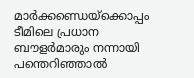മാര്‍ക്കണ്ഡെയ്‌ക്കൊപ്പം ടീമിലെ പ്രധാന ബൗളര്‍മാരും നന്നായി പന്തെറിഞ്ഞാല്‍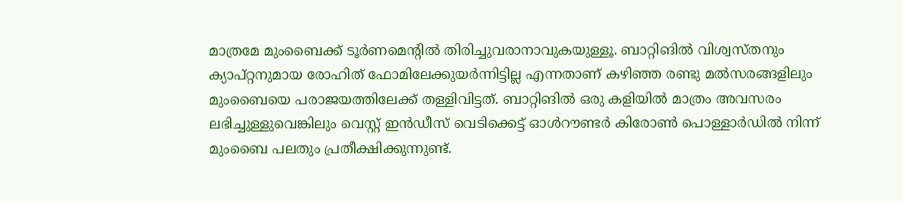മാത്രമേ മുംബൈക്ക് ടൂര്‍ണമെന്റില്‍ തിരിച്ചുവരാനാവുകയുള്ളൂ. ബാറ്റിങില്‍ വിശ്വസ്തനും ക്യാപ്റ്റനുമായ രോഹിത് ഫോമിലേക്കുയര്‍ന്നിട്ടില്ല എന്നതാണ് കഴിഞ്ഞ രണ്ടു മല്‍സരങ്ങളിലും മുംബൈയെ പരാജയത്തിലേക്ക് തള്ളിവിട്ടത്. ബാറ്റിങില്‍ ഒരു കളിയില്‍ മാത്രം അവസരം ലഭിച്ചുള്ളുവെങ്കിലും വെസ്റ്റ് ഇന്‍ഡീസ് വെടിക്കെട്ട് ഓള്‍റൗണ്ടര്‍ കിരോണ്‍ പൊള്ളാര്‍ഡില്‍ നിന്ന് മുംബൈ പലതും പ്രതീക്ഷിക്കുന്നുണ്ട്.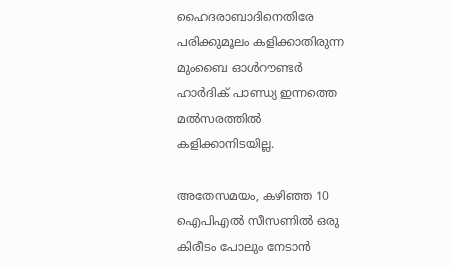ഹൈദരാബാദിനെതിരേ പരിക്കുമൂലം കളിക്കാതിരുന്ന മുംബൈ ഓള്‍റൗണ്ടര്‍ ഹാര്‍ദിക് പാണ്ഡ്യ ഇന്നത്തെ മല്‍സരത്തില്‍ കളിക്കാനിടയില്ല.

അതേസമയം, കഴിഞ്ഞ 10 ഐപിഎല്‍ സീസണില്‍ ഒരു കിരീടം പോലും നേടാന്‍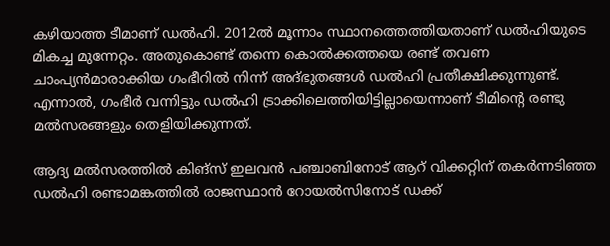കഴിയാത്ത ടീമാണ് ഡല്‍ഹി. 2012ല്‍ മൂന്നാം സ്ഥാനത്തെത്തിയതാണ് ഡല്‍ഹിയുടെ മികച്ച മുന്നേറ്റം. അതുകൊണ്ട് തന്നെ കൊല്‍ക്കത്തയെ രണ്ട് തവണ ചാംപ്യന്‍മാരാക്കിയ ഗംഭീറില്‍ നിന്ന് അദ്ഭുതങ്ങള്‍ ഡല്‍ഹി പ്രതീക്ഷിക്കുന്നുണ്ട്. എന്നാല്‍, ഗംഭീര്‍ വന്നിട്ടും ഡല്‍ഹി ട്രാക്കിലെത്തിയിട്ടില്ലായെന്നാണ് ടീമിന്റെ രണ്ടു മല്‍സരങ്ങളും തെളിയിക്കുന്നത്.

ആദ്യ മല്‍സരത്തില്‍ കിങ്‌സ് ഇലവന്‍ പഞ്ചാബിനോട് ആറ് വിക്കറ്റിന് തകര്‍ന്നടിഞ്ഞ ഡല്‍ഹി രണ്ടാമങ്കത്തില്‍ രാജസ്ഥാന്‍ റോയല്‍സിനോട് ഡക്ക്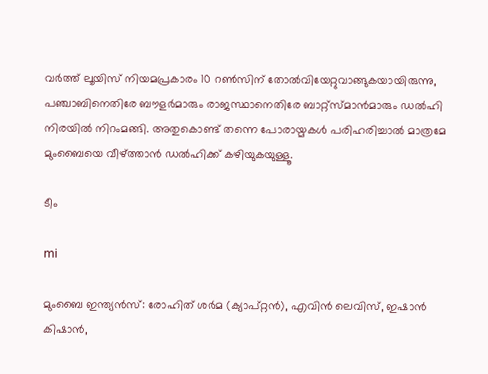വര്‍ത്ത് ലൂയിസ് നിയമപ്രകാരം 10 റണ്‍സിന് തോല്‍വിയേറ്റുവാങ്ങുകയായിരുന്നു, പഞ്ചാബിനെതിരേ ബൗളര്‍മാരും രാജസ്ഥാനെതിരേ ബാറ്റ്‌സ്മാന്‍മാരും ഡല്‍ഹി നിരയില്‍ നിറംമങ്ങി. അതുകൊണ്ട് തന്നെ പോരായ്മകള്‍ പരിഹരിച്ചാല്‍ മാത്രമേ മുംബൈയെ വീഴ്ത്താന്‍ ഡല്‍ഹിക്ക് കഴിയുകയുള്ളൂ.

ടീം

mi

മുംബൈ ഇന്ത്യന്‍സ്: രോഹിത് ശര്‍മ (ക്യാപ്റ്റന്‍), എവിന്‍ ലെവിസ്, ഇഷാന്‍ കിഷാന്‍,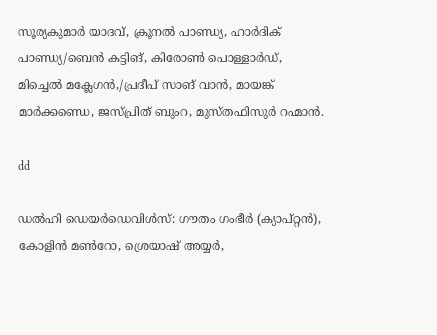സൂര്യകുമാര്‍ യാദവ്, ക്രൂനല്‍ പാണ്ഡ്യ, ഹാര്‍ദിക് പാണ്ഡ്യ/ബെന്‍ കട്ടിങ്, കിരോണ്‍ പൊള്ളാര്‍ഡ്, മിച്ചെല്‍ മക്ലേഗന്‍,/പ്രദീപ് സാങ് വാന്‍, മായങ്ക് മാര്‍ക്കണ്ഡെ, ജസ്പ്രിത് ബുംറ, മുസ്തഫിസുര്‍ റഹ്മാന്‍.

dd

ഡല്‍ഹി ഡെയര്‍ഡെവിള്‍സ്: ഗൗതം ഗംഭീര്‍ (ക്യാപ്റ്റന്‍), കോളിന്‍ മണ്‍റോ, ശ്രെയാഷ് അയ്യര്‍,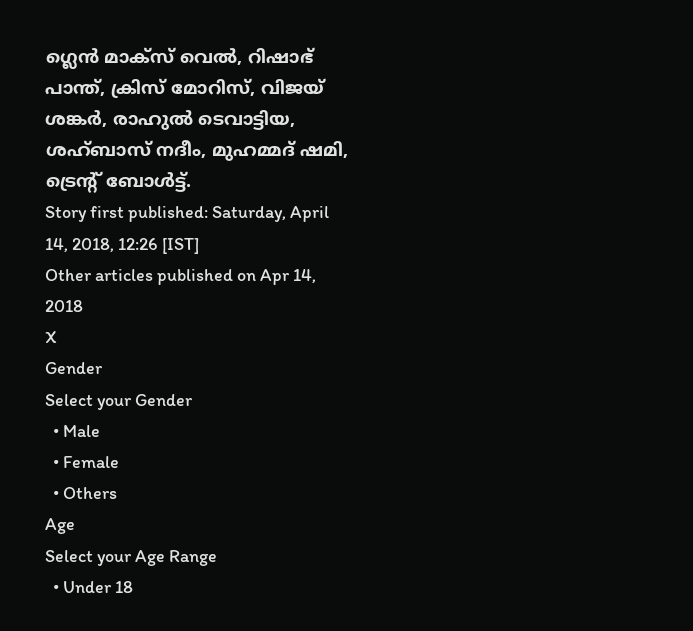ഗ്ലെന്‍ മാക്‌സ് വെല്‍, റിഷാഭ് പാന്ത്, ക്രിസ് മോറിസ്, വിജയ് ശങ്കര്‍, രാഹുല്‍ ടെവാട്ടിയ, ശഹ്ബാസ് നദീം, മുഹമ്മദ് ഷമി, ട്രെന്റ് ബോള്‍ട്ട്.
Story first published: Saturday, April 14, 2018, 12:26 [IST]
Other articles published on Apr 14, 2018
X
Gender
Select your Gender
  • Male
  • Female
  • Others
Age
Select your Age Range
  • Under 18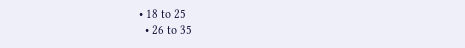• 18 to 25
  • 26 to 35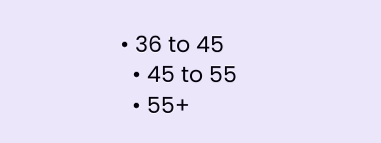• 36 to 45
  • 45 to 55
  • 55+